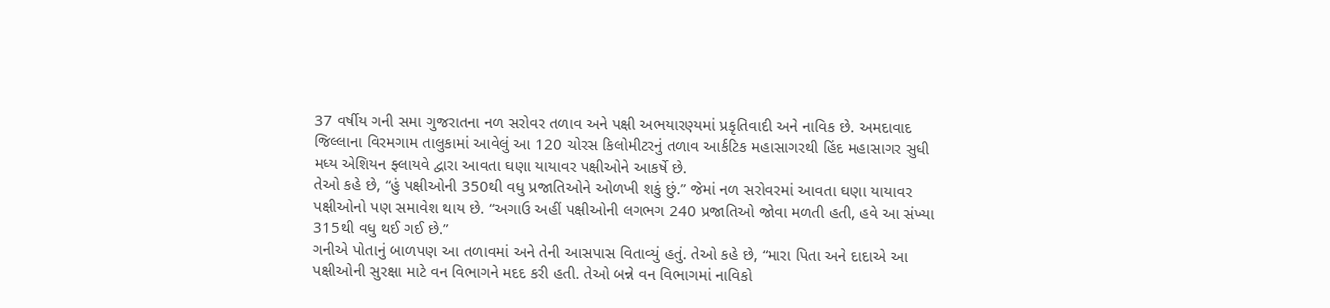37 વર્ષીય ગની સમા ગુજરાતના નળ સરોવર તળાવ અને પક્ષી અભયારણ્યમાં પ્રકૃતિવાદી અને નાવિક છે. અમદાવાદ જિલ્લાના વિરમગામ તાલુકામાં આવેલું આ 120 ચોરસ કિલોમીટરનું તળાવ આર્કટિક મહાસાગરથી હિંદ મહાસાગર સુધી મધ્ય એશિયન ફ્લાયવે દ્વારા આવતા ઘણા યાયાવર પક્ષીઓને આકર્ષે છે.
તેઓ કહે છે, “હું પક્ષીઓની 350થી વધુ પ્રજાતિઓને ઓળખી શકું છું.” જેમાં નળ સરોવરમાં આવતા ઘણા યાયાવર પક્ષીઓનો પણ સમાવેશ થાય છે. “અગાઉ અહીં પક્ષીઓની લગભગ 240 પ્રજાતિઓ જોવા મળતી હતી, હવે આ સંખ્યા 315થી વધુ થઈ ગઈ છે.”
ગનીએ પોતાનું બાળપણ આ તળાવમાં અને તેની આસપાસ વિતાવ્યું હતું. તેઓ કહે છે, “મારા પિતા અને દાદાએ આ પક્ષીઓની સુરક્ષા માટે વન વિભાગને મદદ કરી હતી. તેઓ બન્ને વન વિભાગમાં નાવિકો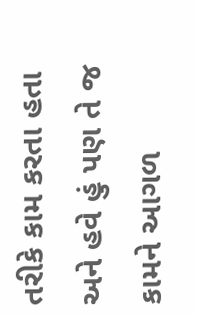તરીકે કામ કરતા હતા અને હવે હું પણ તે જ કામને આગળ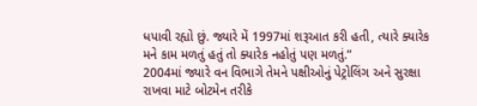ધપાવી રહ્યો છું. જ્યારે મેં 1997માં શરૂઆત કરી હતી, ત્યારે ક્યારેક મને કામ મળતું હતું તો ક્યારેક નહોતું પણ મળતું.”
2004માં જ્યારે વન વિભાગે તેમને પક્ષીઓનું પેટ્રોલિંગ અને સુરક્ષા રાખવા માટે બોટમેન તરીકે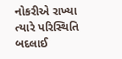નોકરીએ રાખ્યા ત્યારે પરિસ્થિતિ બદલાઈ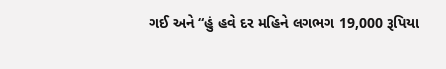ગઈ અને “હું હવે દર મહિને લગભગ 19,000 રૂપિયા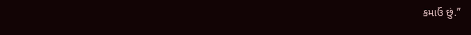કમાઉં છું.”